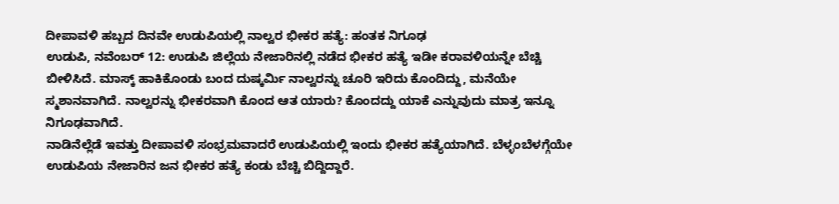ದೀಪಾವಳಿ ಹಬ್ಬದ ದಿನವೇ ಉಡುಪಿಯಲ್ಲಿ ನಾಲ್ವರ ಭೀಕರ ಹತ್ಯೆ: ಹಂತಕ ನಿಗೂಢ
ಉಡುಪಿ, ನವೆಂಬರ್ 12: ಉಡುಪಿ ಜಿಲ್ಲೆಯ ನೇಜಾರಿನಲ್ಲಿ ನಡೆದ ಭೀಕರ ಹತ್ಯೆ ಇಡೀ ಕರಾವಳಿಯನ್ನೇ ಬೆಚ್ಚಿ ಬೀಳಿಸಿದೆ. ಮಾಸ್ಕ್ ಹಾಕಿಕೊಂಡು ಬಂದ ದುಷ್ಕರ್ಮಿ ನಾಲ್ವರನ್ನು ಚೂರಿ ಇರಿದು ಕೊಂದಿದ್ದು, ಮನೆಯೇ ಸ್ಮಶಾನವಾಗಿದೆ. ನಾಲ್ವರನ್ನು ಭೀಕರವಾಗಿ ಕೊಂದ ಆತ ಯಾರು? ಕೊಂದದ್ದು ಯಾಕೆ ಎನ್ನುವುದು ಮಾತ್ರ ಇನ್ನೂ ನಿಗೂಢವಾಗಿದೆ.
ನಾಡಿನೆಲ್ಲೆಡೆ ಇವತ್ತು ದೀಪಾವಳಿ ಸಂಭ್ರಮವಾದರೆ ಉಡುಪಿಯಲ್ಲಿ ಇಂದು ಭೀಕರ ಹತ್ಯೆಯಾಗಿದೆ. ಬೆಳ್ಳಂಬೆಳಗ್ಗೆಯೇ ಉಡುಪಿಯ ನೇಜಾರಿನ ಜನ ಭೀಕರ ಹತ್ಯೆ ಕಂಡು ಬೆಚ್ಚಿ ಬಿದ್ದಿದ್ದಾರೆ.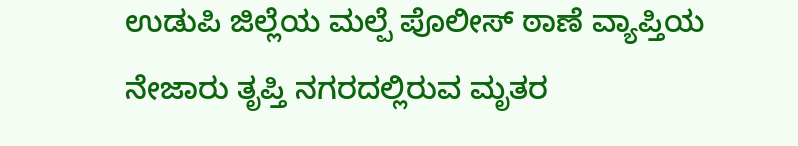ಉಡುಪಿ ಜಿಲ್ಲೆಯ ಮಲ್ಪೆ ಪೊಲೀಸ್ ಠಾಣೆ ವ್ಯಾಪ್ತಿಯ ನೇಜಾರು ತೃಪ್ತಿ ನಗರದಲ್ಲಿರುವ ಮೃತರ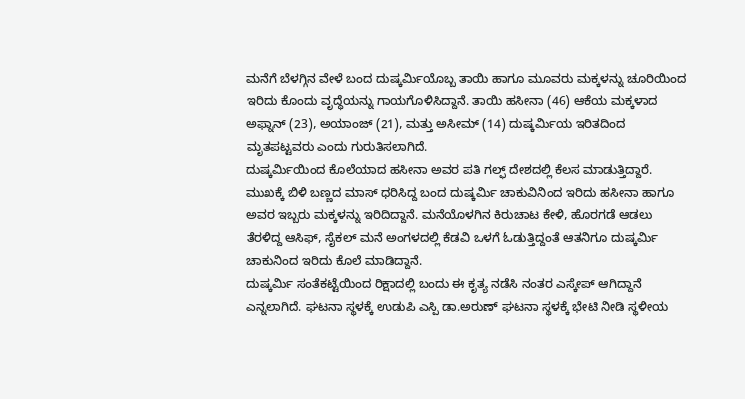ಮನೆಗೆ ಬೆಳಗ್ಗಿನ ವೇಳೆ ಬಂದ ದುಷ್ಕರ್ಮಿಯೊಬ್ಬ ತಾಯಿ ಹಾಗೂ ಮೂವರು ಮಕ್ಕಳನ್ನು ಚೂರಿಯಿಂದ ಇರಿದು ಕೊಂದು ವೃದ್ಧೆಯನ್ನು ಗಾಯಗೊಳಿಸಿದ್ದಾನೆ. ತಾಯಿ ಹಸೀನಾ (46) ಆಕೆಯ ಮಕ್ಕಳಾದ ಅಫ್ನಾನ್ (23), ಅಯಾಂಜ್ (21), ಮತ್ತು ಅಸೀಮ್ (14) ದುಷ್ಕರ್ಮಿಯ ಇರಿತದಿಂದ ಮೃತಪಟ್ಟವರು ಎಂದು ಗುರುತಿಸಲಾಗಿದೆ.
ದುಷ್ಕರ್ಮಿಯಿಂದ ಕೊಲೆಯಾದ ಹಸೀನಾ ಅವರ ಪತಿ ಗಲ್ಫ್ ದೇಶದಲ್ಲಿ ಕೆಲಸ ಮಾಡುತ್ತಿದ್ದಾರೆ. ಮುಖಕ್ಕೆ ಬಿಳಿ ಬಣ್ಣದ ಮಾಸ್ ಧರಿಸಿದ್ದ ಬಂದ ದುಷ್ಕರ್ಮಿ ಚಾಕುವಿನಿಂದ ಇರಿದು ಹಸೀನಾ ಹಾಗೂ ಅವರ ಇಬ್ಬರು ಮಕ್ಕಳನ್ನು ಇರಿದಿದ್ದಾನೆ. ಮನೆಯೊಳಗಿನ ಕಿರುಚಾಟ ಕೇಳಿ, ಹೊರಗಡೆ ಆಡಲು ತೆರಳಿದ್ದ ಆಸಿಫ್, ಸೈಕಲ್ ಮನೆ ಅಂಗಳದಲ್ಲಿ ಕೆಡವಿ ಒಳಗೆ ಓಡುತ್ತಿದ್ದಂತೆ ಆತನಿಗೂ ದುಷ್ಕರ್ಮಿ ಚಾಕುನಿಂದ ಇರಿದು ಕೊಲೆ ಮಾಡಿದ್ದಾನೆ.
ದುಷ್ಕರ್ಮಿ ಸಂತೆಕಟ್ಟೆಯಿಂದ ರಿಕ್ಷಾದಲ್ಲಿ ಬಂದು ಈ ಕೃತ್ಯ ನಡೆಸಿ ನಂತರ ಎಸ್ಕೇಪ್ ಆಗಿದ್ದಾನೆ ಎನ್ನಲಾಗಿದೆ. ಘಟನಾ ಸ್ಥಳಕ್ಕೆ ಉಡುಪಿ ಎಸ್ಪಿ ಡಾ.ಅರುಣ್ ಘಟನಾ ಸ್ಥಳಕ್ಕೆ ಭೇಟಿ ನೀಡಿ ಸ್ಥಳೀಯ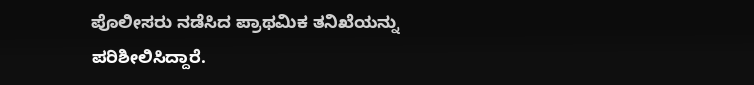ಪೊಲೀಸರು ನಡೆಸಿದ ಪ್ರಾಥಮಿಕ ತನಿಖೆಯನ್ನು ಪರಿಶೀಲಿಸಿದ್ದಾರೆ.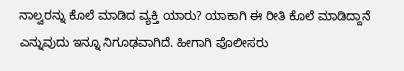ನಾಲ್ವರನ್ನು ಕೊಲೆ ಮಾಡಿದ ವ್ಯಕ್ತಿ ಯಾರು? ಯಾಕಾಗಿ ಈ ರೀತಿ ಕೊಲೆ ಮಾಡಿದ್ದಾನೆ ಎನ್ನುವುದು ಇನ್ನೂ ನಿಗೂಢವಾಗಿದೆ. ಹೀಗಾಗಿ ಪೊಲೀಸರು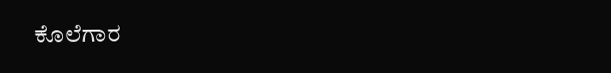ಕೊಲೆಗಾರ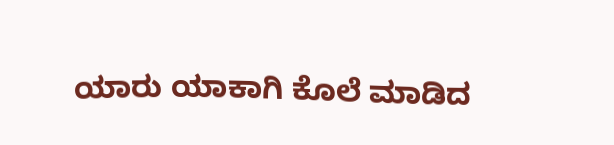ಯಾರು ಯಾಕಾಗಿ ಕೊಲೆ ಮಾಡಿದ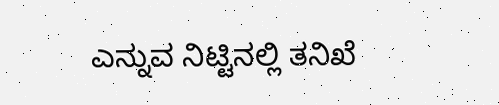ಎನ್ನುವ ನಿಟ್ಟಿನಲ್ಲಿ ತನಿಖೆ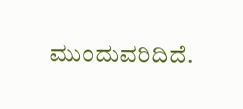ಮುಂದುವರಿದಿದೆ.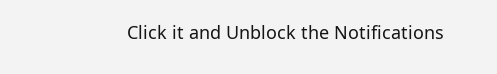Click it and Unblock the Notifications